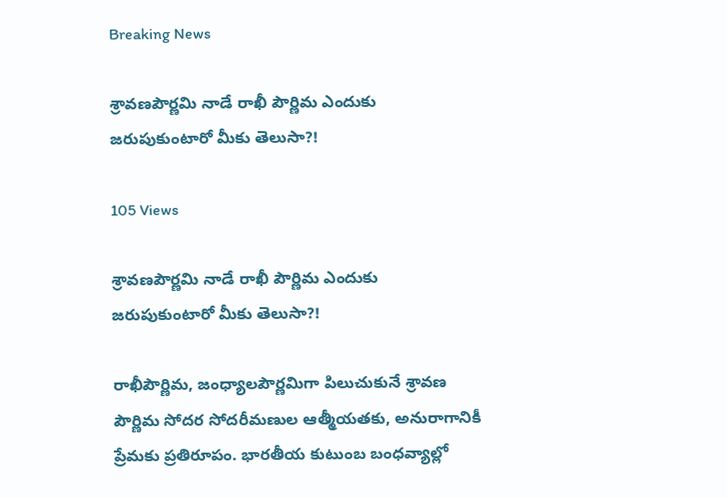Breaking News

శ్రావణపౌర్ణమి నాడే రాఖీ పౌర్ణిమ ఎందుకు జరుపుకుంటారో మీకు తెలుసా?!

105 Views

శ్రావణపౌర్ణమి నాడే రాఖీ పౌర్ణిమ ఎందుకు జరుపుకుంటారో మీకు తెలుసా?!

రాఖీపౌర్ణిమ, జంధ్యాలపౌర్ణమిగా పిలుచుకునే శ్రావణ పౌర్ణిమ సోదర సోదరీమణుల ఆత్మీయతకు, అనురాగానికీ ప్రేమకు ప్రతిరూపం. భారతీయ కుటుంబ బంధవ్యాల్లో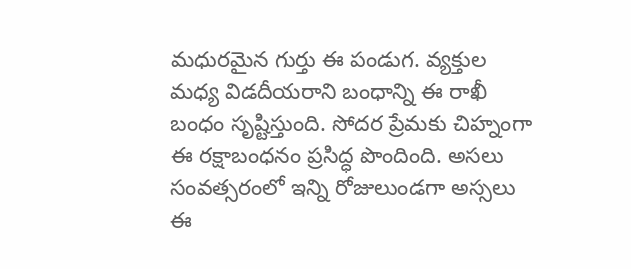మధురమైన గుర్తు ఈ పండుగ. వ్యక్తుల మధ్య విడదీయరాని బంధాన్ని ఈ రాఖీ బంధం సృష్టిస్తుంది. సోదర ప్రేమకు చిహ్నంగా ఈ రక్షాబంధనం ప్రసిద్ధ పొందింది. అసలు సంవత్సరంలో ఇన్ని రోజులుండగా అస్సలు ఈ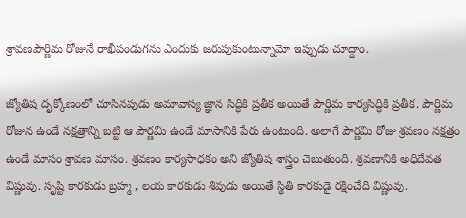శ్రావణపౌర్ణిమ రోజునే రాఖీపండుగను ఎందుకు జరుపుకుంటున్నామో ఇప్పుడు చూద్దాం.

జ్యోతిష దృక్కోణంలో చూసినపుడు అమావాస్య జ్ఞాన సిద్ధికి ప్రతీక అయితే పౌర్ణిమ కార్యసిద్ధికి ప్రతీక. పౌర్ణిమ రోజున ఉండే నక్షత్రాన్ని బట్టి ఆ పౌర్ణమి ఉండే మాసానికి పేరు ఉంటుంది. అలాగే పౌర్ణమి రోజు శ్రవణం నక్షత్రం ఉండే మాసం శ్రావణ మాసం. శ్రవణం కార్యసాధకం అని జ్యోతిష శాస్త్రం చెబుతుంది. శ్రవణానికి అధిదేవత విష్ణువు. సృష్టి కారకుడు బ్రహ్మ , లయ కారకుడు శివుడు అయితే స్థితి కారకుడై రక్షించేది విష్ణువు.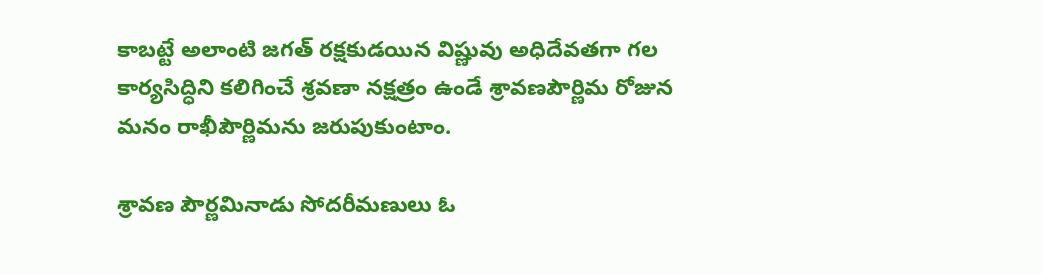కాబట్టే అలాంటి జగత్ రక్షకుడయిన విష్ణువు అధిదేవతగా గల కార్యసిద్ధిని కలిగించే శ్రవణా నక్షత్రం ఉండే శ్రావణపౌర్ణిమ రోజున మనం రాఖీపౌర్ణిమను జరుపుకుంటాం.

శ్రావణ పౌర్ణమినాడు సోదరీమణులు ఓ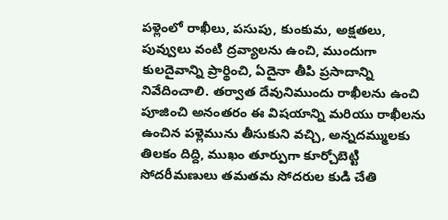పళ్లెంలో రాఖీలు, పసుపు, కుంకుమ, అక్షతలు, పువ్వులు వంటి ద్రవ్యాలను ఉంచి, ముందుగా కులదైవాన్ని ప్రార్థించి, ఏదైనా తీపి ప్రసాదాన్ని నివేదించాలి. తర్వాత దేవునిముందు రాఖీలను ఉంచి పూజించి అనంతరం ఈ విషయాన్ని మరియు రాఖీలను ఉంచిన పళ్లెమును తీసుకుని వచ్చి, అన్నదమ్ములకు తిలకం దిద్ది, ముఖం తూర్పుగా కూర్చోబెట్టి సోదరీమణులు తమతమ సోదరుల కుడి చేతి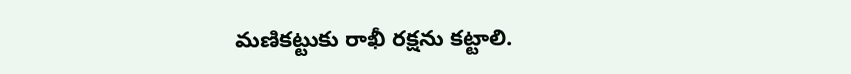మణికట్టుకు రాఖీ రక్షను కట్టాలి.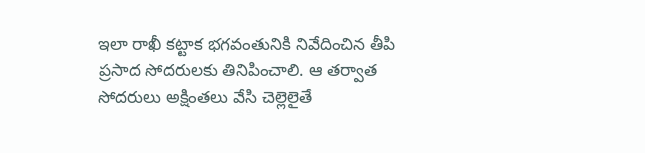ఇలా రాఖీ కట్టాక భగవంతునికి నివేదించిన తీపి ప్రసాద సోదరులకు తినిపించాలి. ఆ తర్వాత సోదరులు అక్షింతలు వేసి చెల్లెలైతే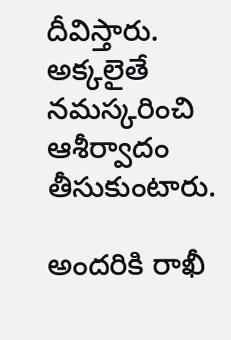దీవిస్తారు. అక్కలైతే నమస్కరించి ఆశీర్వాదం తీసుకుంటారు.

అందరికి రాఖీ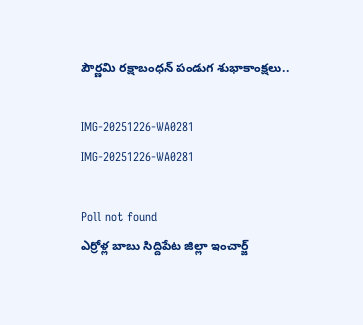పౌర్ణమి రక్షాబంధన్ పండుగ శుభాకాంక్షలు..

IMG-20251226-WA0281
IMG-20251226-WA0281

Poll not found
ఎర్రోళ్ల బాబు సిద్దిపేట జిల్లా ఇంచార్జ్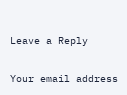Leave a Reply

Your email address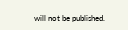will not be published.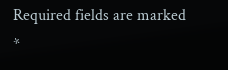Required fields are marked *